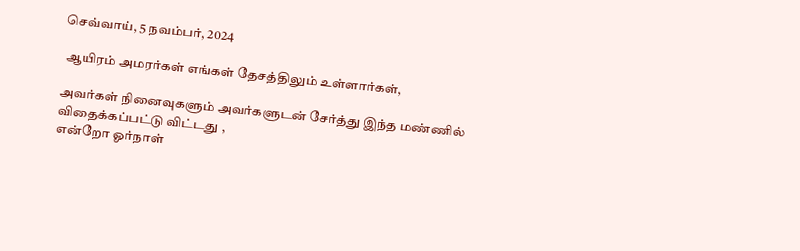செவ்வாய், 5 நவம்பர், 2024

 ஆயிரம் அமரர்கள் எங்கள் தேசத்திலும் உள்ளார்கள்,

அவர்கள் நினைவுகளும் அவர்களுடன் சேர்த்து இந்த மண்ணில்
விதைக்கப்பட்டு விட்டது ,
என்றோ ஓர்நாள்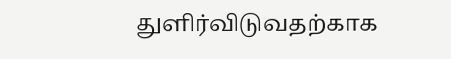துளிர்விடுவதற்காக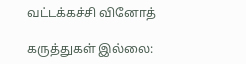வட்டக்கச்சி வினோத்

கருத்துகள் இல்லை: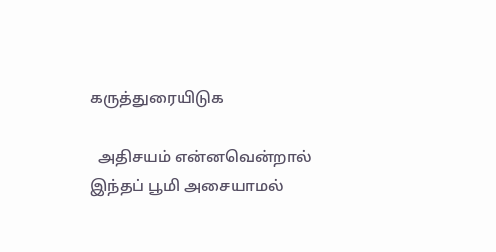கருத்துரையிடுக

  அதிசயம் என்னவென்றால் இந்தப் பூமி அசையாமல்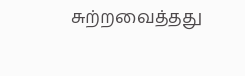சுற்றவைத்தது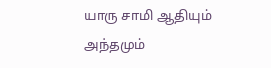யாரு சாமி ஆதியும் அந்தமும்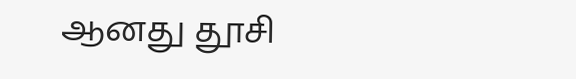ஆனது தூசி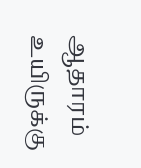ஆதாரம் உயிருக்கு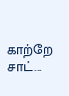காற்றே சாட்...